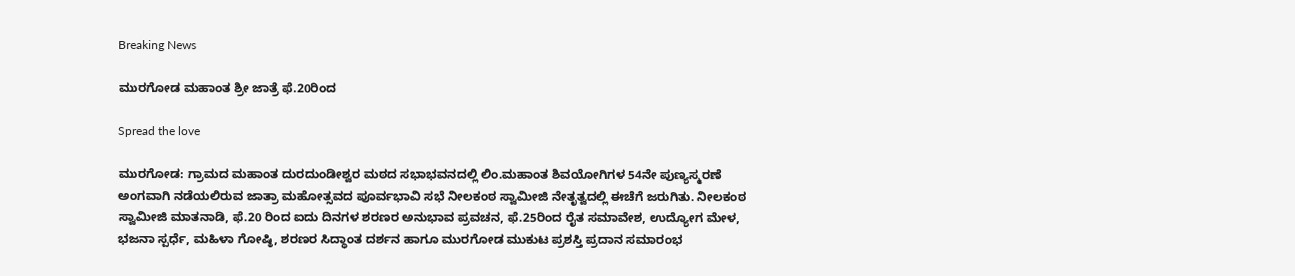Breaking News

ಮುರಗೋಡ ಮಹಾಂತ ಶ್ರೀ ಜಾತ್ರೆ ಫೆ.20ರಿಂದ

Spread the love

ಮುರಗೋಡ: ಗ್ರಾಮದ ಮಹಾಂತ ದುರದುಂಡೀಶ್ವರ ಮಠದ ಸಭಾಭವನದಲ್ಲಿ ಲಿಂ.ಮಹಾಂತ ಶಿವಯೋಗಿಗಳ 54ನೇ ಪುಣ್ಯಸ್ಮರಣೆ ಅಂಗವಾಗಿ ನಡೆಯಲಿರುವ ಜಾತ್ರಾ ಮಹೋತ್ಸವದ ಪೂರ್ವಭಾವಿ ಸಭೆ ನೀಲಕಂಠ ಸ್ವಾಮೀಜಿ ನೇತೃತ್ವದಲ್ಲಿ ಈಚೆಗೆ ಜರುಗಿತು. ನೀಲಕಂಠ ಸ್ವಾಮೀಜಿ ಮಾತನಾಡಿ, ಫೆ.20 ರಿಂದ ಐದು ದಿನಗಳ ಶರಣರ ಅನುಭಾವ ಪ್ರವಚನ, ಫೆ.25ರಿಂದ ರೈತ ಸಮಾವೇಶ, ಉದ್ಯೋಗ ಮೇಳ, ಭಜನಾ ಸ್ಪರ್ಧೆ, ಮಹಿಳಾ ಗೋಷ್ಠಿ, ಶರಣರ ಸಿದ್ಧಾಂತ ದರ್ಶನ ಹಾಗೂ ಮುರಗೋಡ ಮುಕುಟ ಪ್ರಶಸ್ತಿ ಪ್ರದಾನ ಸಮಾರಂಭ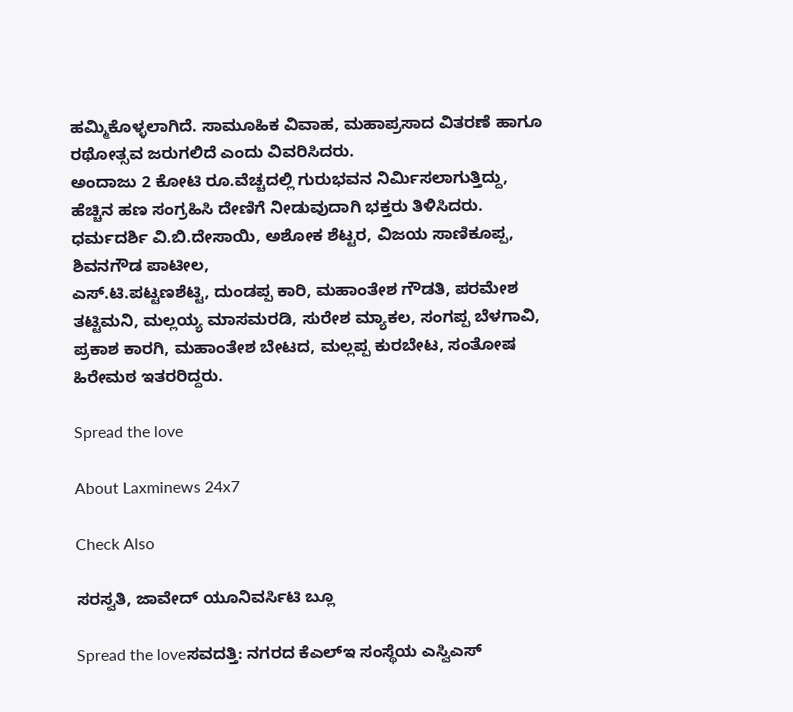ಹಮ್ಮಿಕೊಳ್ಳಲಾಗಿದೆ. ಸಾಮೂಹಿಕ ವಿವಾಹ, ಮಹಾಪ್ರಸಾದ ವಿತರಣೆ ಹಾಗೂ ರಥೋತ್ಸವ ಜರುಗಲಿದೆ ಎಂದು ವಿವರಿಸಿದರು.
ಅಂದಾಜು 2 ಕೋಟಿ ರೂ.ವೆಚ್ಚದಲ್ಲಿ ಗುರುಭವನ ನಿರ್ಮಿಸಲಾಗುತ್ತಿದ್ದು, ಹೆಚ್ಚಿನ ಹಣ ಸಂಗ್ರಹಿಸಿ ದೇಣಿಗೆ ನೀಡುವುದಾಗಿ ಭಕ್ತರು ತಿಳಿಸಿದರು.  ಧರ್ಮದರ್ಶಿ ವಿ.ಬಿ.ದೇಸಾಯಿ, ಅಶೋಕ ಶೆಟ್ಟರ, ವಿಜಯ ಸಾಣಿಕೂಪ್ಪ, ಶಿವನಗೌಡ ಪಾಟೀಲ,
ಎಸ್.ಟಿ.ಪಟ್ಟಣಶೆಟ್ಟಿ, ದುಂಡಪ್ಪ ಕಾರಿ, ಮಹಾಂತೇಶ ಗೌಡತಿ, ಪರಮೇಶ ತಟ್ಟಿಮನಿ, ಮಲ್ಲಯ್ಯ ಮಾಸಮರಡಿ, ಸುರೇಶ ಮ್ಯಾಕಲ, ಸಂಗಪ್ಪ ಬೆಳಗಾವಿ, ಪ್ರಕಾಶ ಕಾರಗಿ, ಮಹಾಂತೇಶ ಬೇಟದ, ಮಲ್ಲಪ್ಪ ಕುರಬೇಟ, ಸಂತೋಷ ಹಿರೇಮಠ ಇತರರಿದ್ದರು.

Spread the love

About Laxminews 24x7

Check Also

ಸರಸ್ವತಿ, ಜಾವೇದ್ ಯೂನಿವರ್ಸಿಟಿ ಬ್ಲೂ

Spread the loveಸವದತ್ತಿ: ನಗರದ ಕೆಎಲ್ಇ ಸಂಸ್ಥೆಯ ಎಸ್ವಿಎಸ್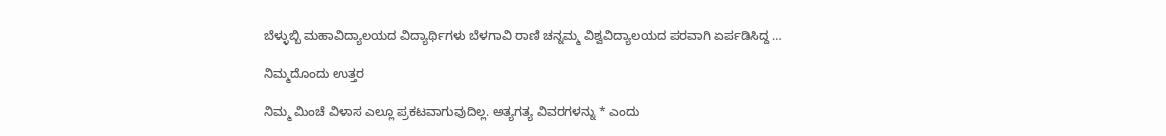ಬೆಳ್ಳುಬ್ಬಿ ಮಹಾವಿದ್ಯಾಲಯದ ವಿದ್ಯಾರ್ಥಿಗಳು ಬೆಳಗಾವಿ ರಾಣಿ ಚನ್ನಮ್ಮ ವಿಶ್ವವಿದ್ಯಾಲಯದ ಪರವಾಗಿ ಏರ್ಪಡಿಸಿದ್ದ …

ನಿಮ್ಮದೊಂದು ಉತ್ತರ

ನಿಮ್ಮ ಮಿಂಚೆ ವಿಳಾಸ ಎಲ್ಲೂ ಪ್ರಕಟವಾಗುವುದಿಲ್ಲ. ಅತ್ಯಗತ್ಯ ವಿವರಗಳನ್ನು * ಎಂದು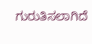ಗುರುತಿಸಲಾಗಿದೆ